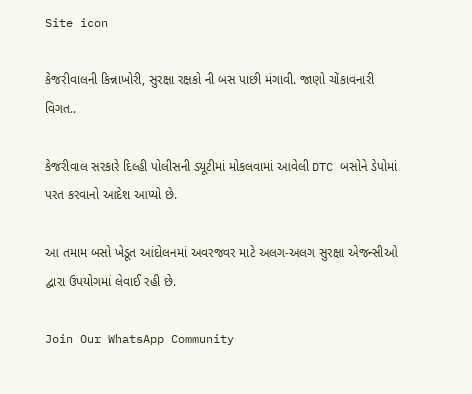Site icon

કેજરીવાલની કિન્નાખોરી, સુરક્ષા રક્ષકો ની બસ પાછી મંગાવી. જાણો ચોંકાવનારી વિગત..

કેજરીવાલ સરકારે દિલ્હી પોલીસની ડ્યૂટીમાં મોકલવામાં આવેલી DTC બસોને ડેપોમાં પરત કરવાનો આદેશ આપ્યો છે.

આ તમામ બસો ખેડૂત આંદોલનમાં અવરજવર માટે અલગ-અલગ સુરક્ષા એજન્સીઓ દ્વારા ઉપયોગમાં લેવાઈ રહી છે.

Join Our WhatsApp Community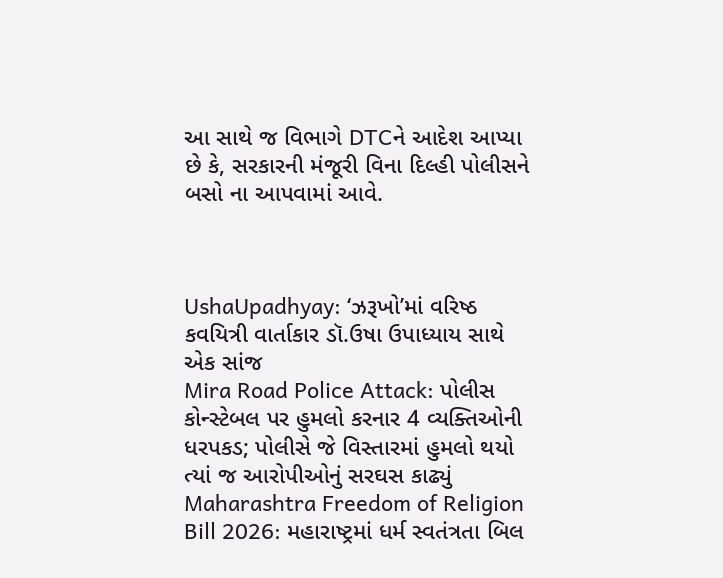આ સાથે જ વિભાગે DTCને આદેશ આપ્યા છે કે, સરકારની મંજૂરી વિના દિલ્હી પોલીસને બસો ના આપવામાં આવે.



UshaUpadhyay: ‘ઝરૂખો’માં વરિષ્ઠ કવયિત્રી વાર્તાકાર ડૉ.ઉષા ઉપાધ્યાય સાથે એક સાંજ
Mira Road Police Attack: પોલીસ કોન્સ્ટેબલ પર હુમલો કરનાર 4 વ્યક્તિઓની ધરપકડ; પોલીસે જે વિસ્તારમાં હુમલો થયો ત્યાં જ આરોપીઓનું સરઘસ કાઢ્યું
Maharashtra Freedom of Religion Bill 2026: મહારાષ્ટ્રમાં ધર્મ સ્વતંત્રતા બિલ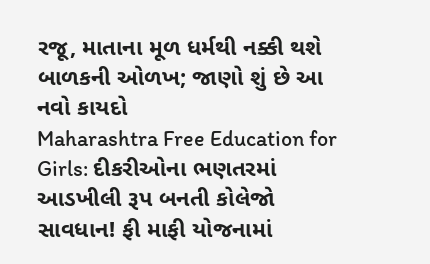રજૂ, માતાના મૂળ ધર્મથી નક્કી થશે બાળકની ઓળખ; જાણો શું છે આ નવો કાયદો
Maharashtra Free Education for Girls: દીકરીઓના ભણતરમાં આડખીલી રૂપ બનતી કોલેજો સાવધાન! ફી માફી યોજનામાં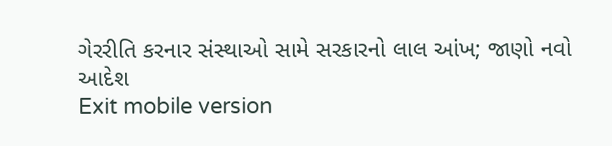ગેરરીતિ કરનાર સંસ્થાઓ સામે સરકારનો લાલ આંખ; જાણો નવો આદેશ
Exit mobile version